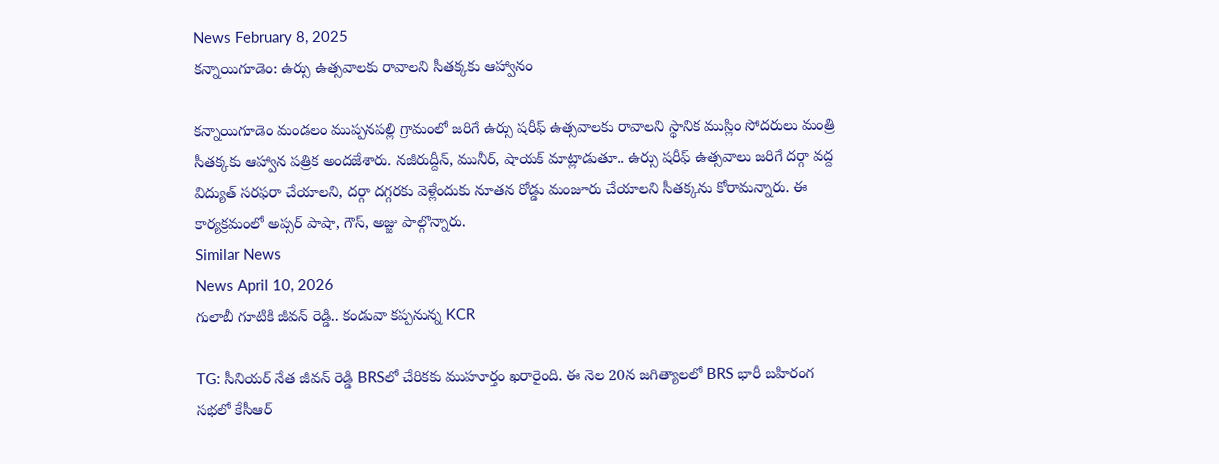News February 8, 2025
కన్నాయిగూడెం: ఉర్సు ఉత్సవాలకు రావాలని సీతక్కకు ఆహ్వానం

కన్నాయిగూడెం మండలం ముప్పనపల్లి గ్రామంలో జరిగే ఉర్సు షరీఫ్ ఉత్సవాలకు రావాలని స్థానిక ముస్లిం సోదరులు మంత్రి సీతక్కకు ఆహ్వాన పత్రిక అందజేశారు. నజీరుద్దీన్, మునీర్, షాయక్ మాట్లాడుతూ.. ఉర్సు షరీఫ్ ఉత్సవాలు జరిగే దర్గా వద్ద విద్యుత్ సరఫరా చేయాలని, దర్గా దగ్గరకు వెళ్లేందుకు నూతన రోడ్డు మంజూరు చేయాలని సీతక్కను కోరామన్నారు. ఈ కార్యక్రమంలో అప్సర్ పాషా, గౌస్, అజ్జు పాల్గొన్నారు.
Similar News
News April 10, 2026
గులాబీ గూటికి జీవన్ రెడ్డి.. కండువా కప్పనున్న KCR

TG: సీనియర్ నేత జీవన్ రెడ్డి BRSలో చేరికకు ముహూర్తం ఖరారైంది. ఈ నెల 20న జగిత్యాలలో BRS భారీ బహిరంగ సభలో కేసీఆర్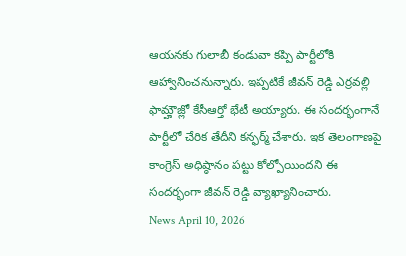ఆయనకు గులాబీ కండువా కప్పి పార్టీలోకి ఆహ్వానించనున్నారు. ఇప్పటికే జీవన్ రెడ్డి ఎర్రవల్లి ఫామ్హౌజ్లో కేసీఆర్తో భేటీ అయ్యారు. ఈ సందర్భంగానే పార్టీలో చేరిక తేదీని కన్ఫర్మ్ చేశారు. ఇక తెలంగాణపై కాంగ్రెస్ అధిష్ఠానం పట్టు కోల్పోయిందని ఈ సందర్భంగా జీవన్ రెడ్డి వ్యాఖ్యానించారు.
News April 10, 2026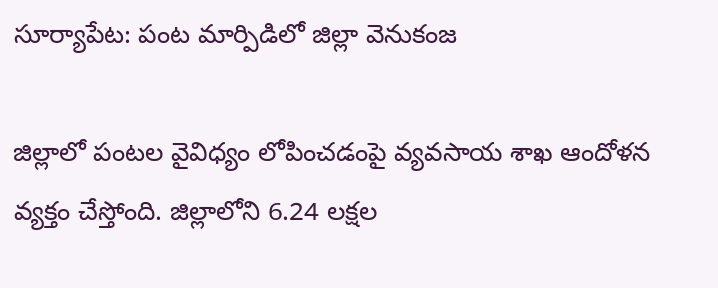సూర్యాపేట: పంట మార్పిడిలో జిల్లా వెనుకంజ

జిల్లాలో పంటల వైవిధ్యం లోపించడంపై వ్యవసాయ శాఖ ఆందోళన వ్యక్తం చేస్తోంది. జిల్లాలోని 6.24 లక్షల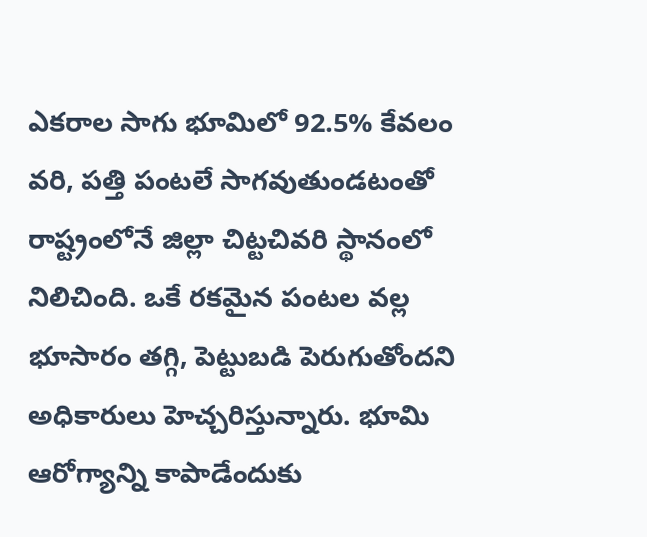ఎకరాల సాగు భూమిలో 92.5% కేవలం వరి, పత్తి పంటలే సాగవుతుండటంతో రాష్ట్రంలోనే జిల్లా చిట్టచివరి స్థానంలో నిలిచింది. ఒకే రకమైన పంటల వల్ల భూసారం తగ్గి, పెట్టుబడి పెరుగుతోందని అధికారులు హెచ్చరిస్తున్నారు. భూమి ఆరోగ్యాన్ని కాపాడేందుకు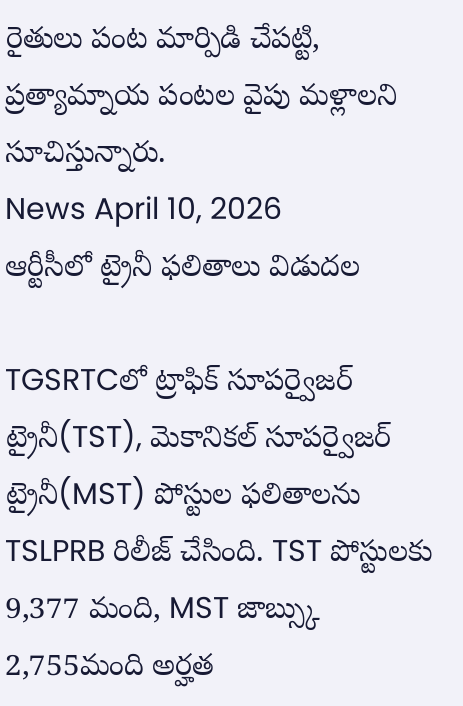రైతులు పంట మార్పిడి చేపట్టి, ప్రత్యామ్నాయ పంటల వైపు మళ్లాలని సూచిస్తున్నారు.
News April 10, 2026
ఆర్టీసీలో ట్రైనీ ఫలితాలు విడుదల

TGSRTCలో ట్రాఫిక్ సూపర్వైజర్ ట్రైనీ(TST), మెకానికల్ సూపర్వైజర్ ట్రైనీ(MST) పోస్టుల ఫలితాలను TSLPRB రిలీజ్ చేసింది. TST పోస్టులకు 9,377 మంది, MST జాబ్స్కు 2,755మంది అర్హత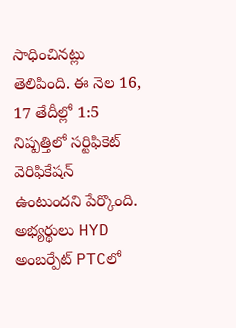సాధించినట్లు తెలిపింది. ఈ నెల 16, 17 తేదీల్లో 1:5 నిష్పత్తిలో సర్టిఫికెట్ వెరిఫికేషన్ ఉంటుందని పేర్కొంది. అభ్యర్థులు HYD అంబర్పేట్ PTCలో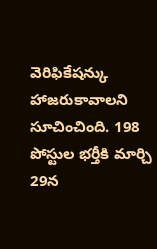వెరిఫికేషన్కు హాజరుకావాలని సూచించింది. 198 పోస్టుల భర్తీకి మార్చి 29న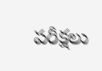పరీక్షలు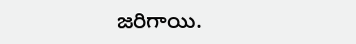జరిగాయి.